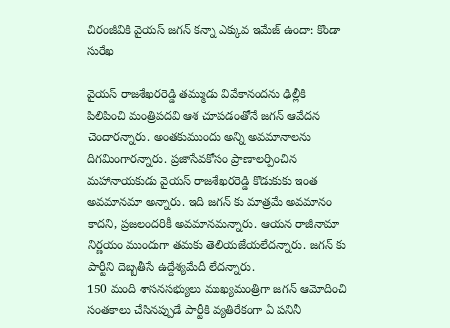చిరంజీవికి వైయస్ జగన్ కన్నా ఎక్కువ ఇమేజ్ ఉందా: కొండా సురేఖ

వైయస్ రాజశేఖరరెడ్డి తమ్ముడు వివేకానందను ఢిల్లీకి పిలిపించి మంత్రిపదవి ఆశ చూపడంతోనే జగన్ ఆవేదన చెందారన్నారు. అంతకుముందు అన్ని అవమానాలను దిగమింగారన్నారు. ప్రజాసేవకోసం ప్రాణాలర్పించిన మహానాయకుడు వైయస్ రాజశేఖరరెడ్డి కొడుకుకు ఇంత అవమానమా అన్నారు. ఇది జగన్ కు మాత్రమే అవమానం కాదని, ప్రజలందరికీ అవమానమన్నారు. ఆయన రాజీనామా నిర్ణయం ముందుగా తమకు తెలియజేయలేదన్నారు. జగన్ కు పార్టీని దెబ్బతీసే ఉద్దేశ్యమేదీ లేదన్నారు.
150 మంది శాసనసభ్యులు ముఖ్యమంత్రిగా జగన్ ఆమోదించి సంతకాలు చేసినప్పుడే పార్టీకి వ్యతిరేకంగా ఏ పనినీ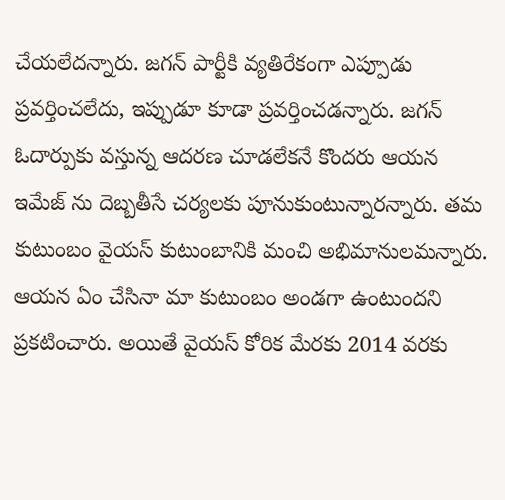చేయలేదన్నారు. జగన్ పార్టీకి వ్యతిరేకంగా ఎప్పూడు ప్రవర్తించలేదు, ఇప్పుడూ కూడా ప్రవర్తించడన్నారు. జగన్ ఓదార్పుకు వస్తున్న ఆదరణ చూడలేకనే కొందరు ఆయన ఇమేజ్ ను దెబ్బతీసే చర్యలకు పూనుకుంటున్నారన్నారు. తమ కుటుంబం వైయస్ కుటుంబానికి మంచి అభిమానులమన్నారు. ఆయన ఏం చేసినా మా కుటుంబం అండగా ఉంటుందని ప్రకటించారు. అయితే వైయస్ కోరిక మేరకు 2014 వరకు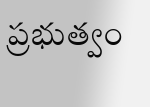ప్రభుత్వం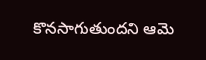కొనసాగుతుందని ఆమె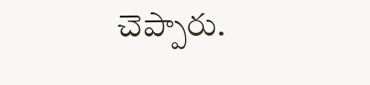చెప్పారు.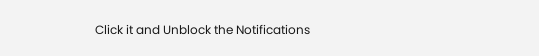Click it and Unblock the Notifications